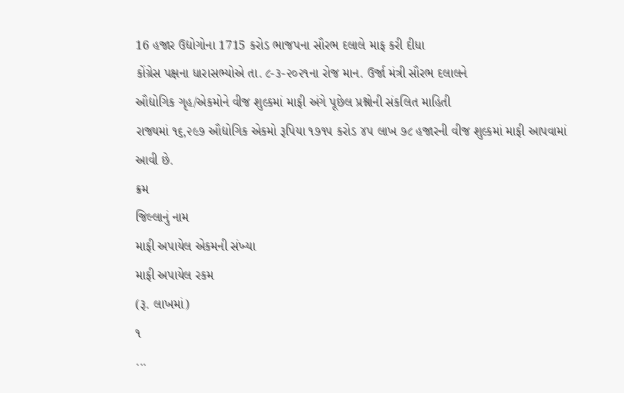16 હજાર ઉદ્યોગોના 1715 કરોડ ભાજપના સૌરભ દલાલે માફ કરી દીધા
કોંગ્રેસ પક્ષના ધારાસભ્યોએ તા. ૮-૩-૨૦૨૧ના રોજ માન. ઉર્જા મંત્રી સૌરભ દલાલને
ઔદ્યોગિક ગૃહ/એકમોને વીજ શુલ્કમાં માફી અંગે પૂછેલ પ્રશ્નોની સંકલિત માહિતી
રાજ્યમાં ૧૬,૨૯૭ ઔદ્યોગિક એકમો રૂપિયા ૧૭૧૫ કરોડ ૪૫ લાખ ૭૮ હજારની વીજ શુલ્કમાં માફી આપવામાં આવી છે.
ક્રમ
જિલ્લાનું નામ
માફી અપાયેલ એકમની સંખ્યા
માફી અપાયેલ રકમ
(રૂ. લાખમાં)
૧
...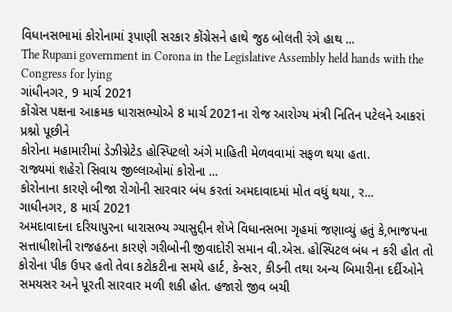વિધાનસભામાં કોરોનામાં રૂપાણી સરકાર કોંગ્રેસને હાથે જુઠ બોલતી રંગે હાથ ...
The Rupani government in Corona in the Legislative Assembly held hands with the Congress for lying
ગાંધીનગર, 9 માર્ચ 2021
કોંગ્રેસ પક્ષના આક્રમક ધારાસભ્યોએ 8 માર્ચ 2021ના રોજ આરોગ્ય મંત્રી નિતિન પટેલને આકરાં પ્રશ્નો પૂછીને
કોરોના મહામારીમાં ડેઝીગ્નેટેડ હોસ્પિટલો અંગે માહિતી મેળવવામાં સફળ થયા હતા.
રાજ્યમાં શહેરો સિવાય જીલ્લાઓમાં કોરોના ...
કોરોનાના કારણે બીજા રોગોની સારવાર બંધ કરતાં અમદાવાદમાં મોત વધું થયા, ર...
ગાધીનગર, 8 માર્ચ 2021
અમદાવાદના દરિયાપુરના ધારાસભ્ય ગ્યાસુદ્દીન શેખે વિધાનસભા ગૃહમાં જણાવ્યું હતું કે,ભાજપના સત્તાધીશોની રાજહઠના કારણે ગરીબોની જીવાદોરી સમાન વી.એસ. હોસ્પિટલ બંધ ન કરી હોત તો કોરોના પીક ઉપર હતો તેવા કટોકટીના સમયે હાર્ટ, કેન્સર, કીડની તથા અન્ય બિમારીના દર્દીઓને સમયસર અને પૂરતી સારવાર મળી શકી હોત. હજારો જીવ બચી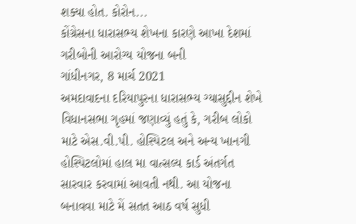શક્યા હોત. કોરોન...
કોંગ્રેસના ધારાસભ્ય શેખના કારણે આખા દેશમાં ગરીબોની આરોગ્ય યોજના બની
ગાંધીનગર, 8 માર્ચ 2021
અમદાવાદના દરિયાપુરના ધારાસભ્ય ગ્યાસુદ્દીન શેખે વિધાનસભા ગૃહમાં જણાવ્યું હતું કે, ગરીબ લોકો માટે એસ.વી.પી. હોસ્પિટલ અને અન્ય ખાનગી હોસ્પિટલોમાં હાલ મા વાત્સલ્ય કાર્ડ અંતર્ગત સારવાર કરવામાં આવતી નથી. આ યોજના બનાવવા માટે મેં સતત આઠ વર્ષ સુધી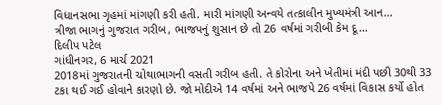વિધાનસભા ગૃહમાં માંગણી કરી હતી. મારી માંગણી અન્વયે તત્કાલીન મુખ્યમંત્રી આન...
ત્રીજા ભાગનું ગુજરાત ગરીબ, ભાજપનું શુસાન છે તો 26 વર્ષમાં ગરીબી કેમ દૂ...
દિલીપ પટેલ
ગાંધીનગર, 6 માર્ચ 2021
2018માં ગુજરાતની ચોથાભાગની વસતી ગરીબ હતી. તે કોરોના અને ખેતીમાં મંદી પછી 30થી 33 ટકા થઈ ગઈ હોવાને કારણો છે. જો મોદીએ 14 વર્ષમાં અને ભાજપે 26 વર્ષમાં વિકાસ કર્યો હોત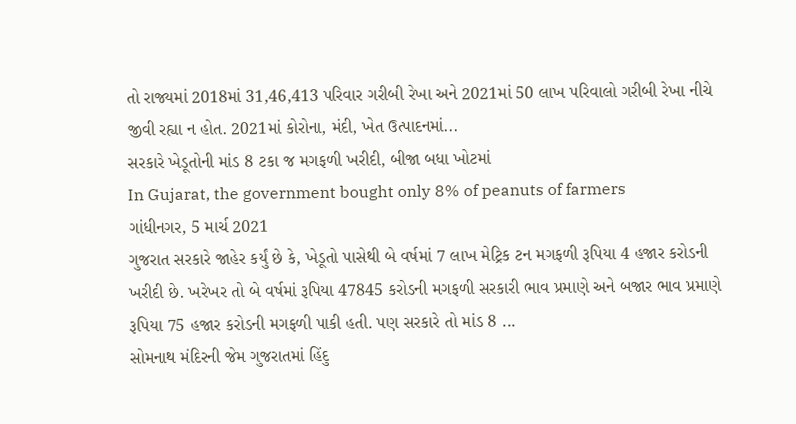તો રાજ્યમાં 2018માં 31,46,413 પરિવાર ગરીબી રેખા અને 2021માં 50 લાખ પરિવાલો ગરીબી રેખા નીચે જીવી રહ્યા ન હોત. 2021માં કોરોના, મંદી, ખેત ઉત્પાદનમાં...
સરકારે ખેડૂતોની માંડ 8 ટકા જ મગફળી ખરીદી, બીજા બધા ખોટમાં
In Gujarat, the government bought only 8% of peanuts of farmers
ગાંધીનગર, 5 માર્ચ 2021
ગુજરાત સરકારે જાહેર કર્યું છે કે, ખેડૂતો પાસેથી બે વર્ષમાં 7 લાખ મેટ્રિક ટન મગફળી રૂપિયા 4 હજાર કરોડની ખરીદી છે. ખરેખર તો બે વર્ષમાં રૂપિયા 47845 કરોડની મગફળી સરકારી ભાવ પ્રમાણે અને બજાર ભાવ પ્રમાણે રૂપિયા 75 હજાર કરોડની મગફળી પાકી હતી. પણ સરકારે તો માંડ 8 ...
સોમનાથ મંદિરની જેમ ગુજરાતમાં હિંદુ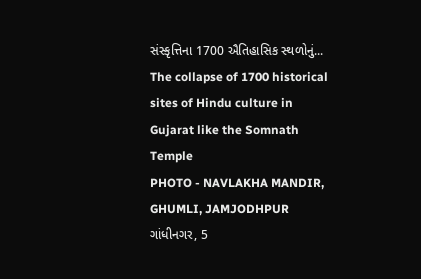સંસ્કૃત્તિના 1700 ઐતિહાસિક સ્થળોનું...
The collapse of 1700 historical sites of Hindu culture in Gujarat like the Somnath Temple
PHOTO - NAVLAKHA MANDIR, GHUMLI, JAMJODHPUR
ગાંધીનગર, 5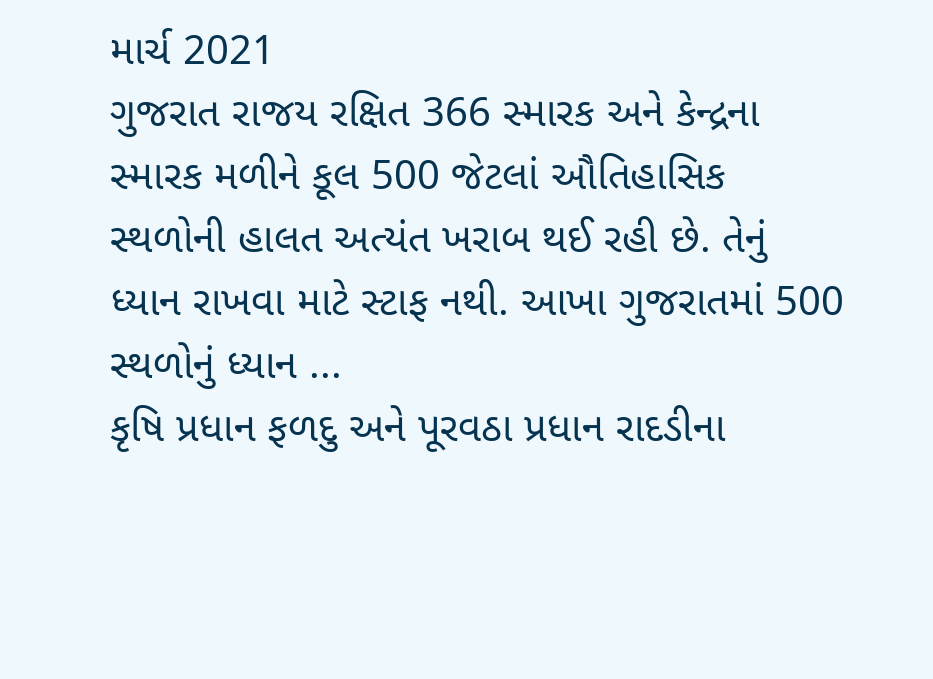માર્ચ 2021
ગુજરાત રાજય રક્ષિત 366 સ્મારક અને કેન્દ્રના સ્મારક મળીને કૂલ 500 જેટલાં ઔતિહાસિક સ્થળોની હાલત અત્યંત ખરાબ થઈ રહી છે. તેનું ધ્યાન રાખવા માટે સ્ટાફ નથી. આખા ગુજરાતમાં 500 સ્થળોનું ધ્યાન ...
કૃષિ પ્રધાન ફળદુ અને પૂરવઠા પ્રધાન રાદડીના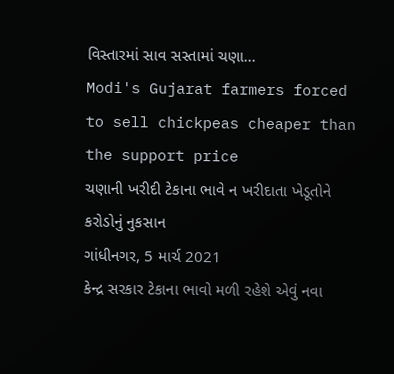વિસ્તારમાં સાવ સસ્તામાં ચણા...
Modi's Gujarat farmers forced to sell chickpeas cheaper than the support price
ચણાની ખરીદી ટેકાના ભાવે ન ખરીદાતા ખેડૂતોને કરોડોનું નુકસાન
ગાંધીનગર, 5 માર્ચ 2021
કેન્દ્ર સરકાર ટેકાના ભાવો મળી રહેશે એવું નવા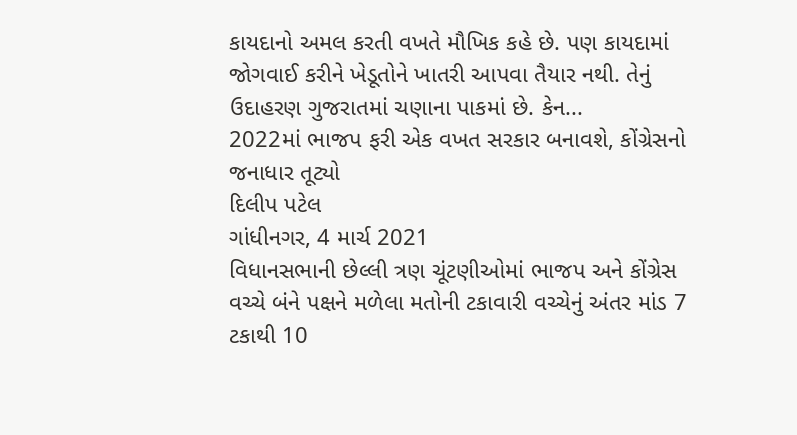કાયદાનો અમલ કરતી વખતે મૌખિક કહે છે. પણ કાયદામાં જોગવાઈ કરીને ખેડૂતોને ખાતરી આપવા તૈયાર નથી. તેનું ઉદાહરણ ગુજરાતમાં ચણાના પાકમાં છે. કેન...
2022માં ભાજપ ફરી એક વખત સરકાર બનાવશે, કોંગ્રેસનો જનાધાર તૂટ્યો
દિલીપ પટેલ
ગાંધીનગર, 4 માર્ચ 2021
વિધાનસભાની છેલ્લી ત્રણ ચૂંટણીઓમાં ભાજપ અને કોંગ્રેસ વચ્ચે બંને પક્ષને મળેલા મતોની ટકાવારી વચ્ચેનું અંતર માંડ 7 ટકાથી 10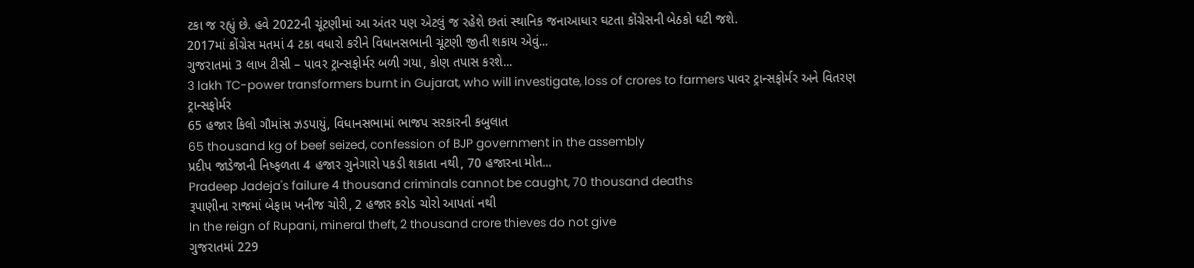ટકા જ રહ્યું છે. હવે 2022ની ચૂંટણીમાં આ અંતર પણ એટલું જ રહેશે છતાં સ્થાનિક જનાઆધાર ઘટતા કોંગ્રેસની બેઠકો ઘટી જશે.
2017માં કોંગ્રેસ મતમાં 4 ટકા વધારો કરીને વિધાનસભાની ચૂંટણી જીતી શકાય એવું...
ગુજરાતમાં 3 લાખ ટીસી – પાવર ટ્રાન્સફોર્મર બળી ગયા, કોણ તપાસ કરશે...
3 lakh TC-power transformers burnt in Gujarat, who will investigate, loss of crores to farmers પાવર ટ્રાન્સફોર્મર અને વિતરણ ટ્રાન્સફોર્મર
65 હજાર કિલો ગૌમાંસ ઝડપાયું, વિધાનસભામાં ભાજપ સરકારની કબુલાત
65 thousand kg of beef seized, confession of BJP government in the assembly
પ્રદીપ જાડેજાની નિષ્ફળતા 4 હજાર ગુનેગારો પકડી શકાતા નથી, 70 હજારના મોત...
Pradeep Jadeja's failure 4 thousand criminals cannot be caught, 70 thousand deaths
રૂપાણીના રાજમાં બેફામ ખનીજ ચોરી, 2 હજાર કરોડ ચોરો આપતાં નથી
In the reign of Rupani, mineral theft, 2 thousand crore thieves do not give
ગુજરાતમાં 229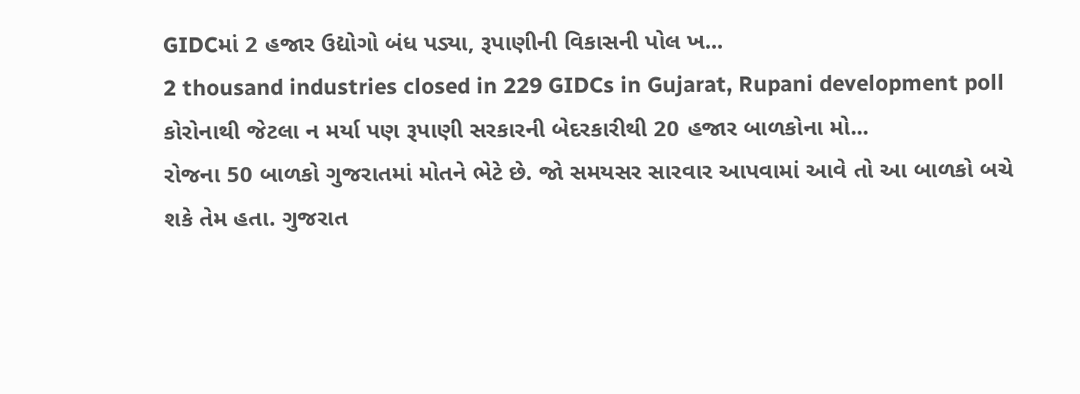GIDCમાં 2 હજાર ઉદ્યોગો બંધ પડ્યા, રૂપાણીની વિકાસની પોલ ખ...
2 thousand industries closed in 229 GIDCs in Gujarat, Rupani development poll
કોરોનાથી જેટલા ન મર્યા પણ રૂપાણી સરકારની બેદરકારીથી 20 હજાર બાળકોના મો...
રોજના 50 બાળકો ગુજરાતમાં મોતને ભેટે છે. જો સમયસર સારવાર આપવામાં આવે તો આ બાળકો બચે શકે તેમ હતા. ગુજરાત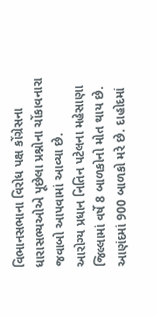વિભાનસભાના વિરોધ પક્ષ કોંગ્રેસના ધારાસભ્યઓએ પૂછેલા પ્રશ્નોના ચોંકાવનારા જવાબો આપવામાં આવ્યા છે.
આરોગ્ય પ્રધાન નિતિન પટેલના મહેસાણા જિલ્લામાં વર્ષે 8 બાળકોનો મોત થાય છે. આણંદમાં 900 બાળકો મરે છે. દાહોદમાં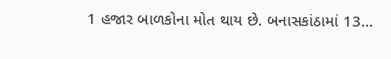1 હજાર બાળકોના મોત થાય છે. બનાસકાંઠામાં 13...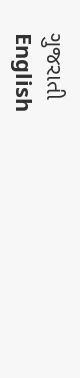ગુજરાતી
English